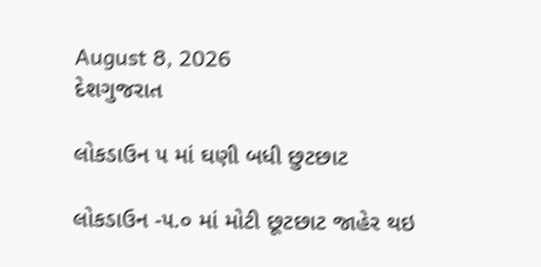August 8, 2026
દેશગુજરાત

લોકડાઉન ૫ માં ઘણી બધી છુટછાટ

લોકડાઉન -૫.૦ માં મોટી છૂટછાટ જાહેર થઇ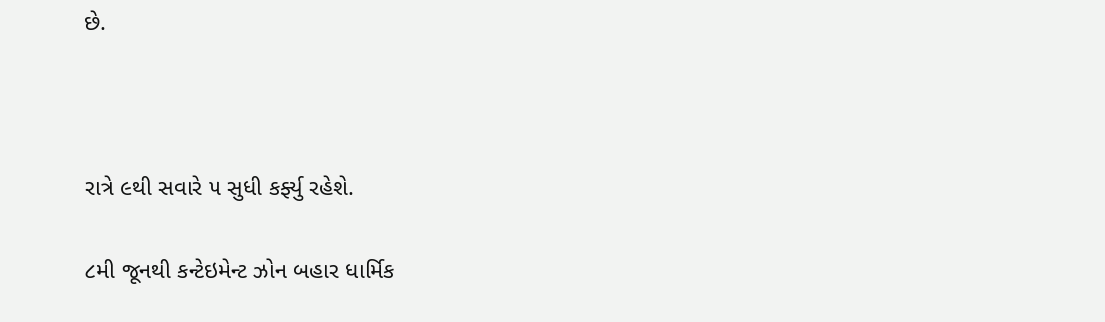છે.



રાત્રે ૯થી સવારે ૫ સુધી કર્ફ્યુ રહેશે.

૮મી જૂનથી કન્ટેઇમેન્ટ ઝોન બહાર ધાર્મિક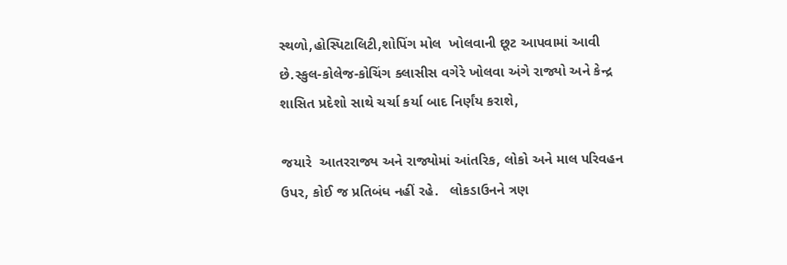સ્થળો,હોસ્પિટાલિટી,શોપિંગ મોલ  ખોલવાની છૂટ આપવામાં આવી છે.સ્કુલ-કોલેજ-કોચિંગ ક્લાસીસ વગેરે ખોલવા અંગે રાજ્યો અને કેન્દ્ર શાસિત પ્રદેશો સાથે ચર્ચા કર્યા બાદ નિર્ણંય કરાશે,

જયારે  આતરરાજ્ય અને રાજ્યોમાં આંતરિક, લોકો અને માલ પરિવહન ઉપર, કોઈ જ પ્રતિબંધ નહીં રહે.   લોકડાઉનને ત્રણ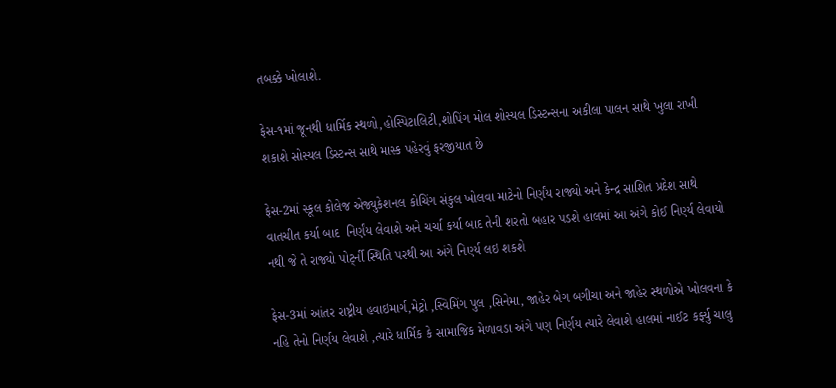તબક્કે ખોલાશે.

ફેસ-૧માં જૂનથી ધાર્મિક સ્થળો,હોસ્પિટાલિટી,શોપિંગ મોલ શોસ્યલ ડિસ્ટન્સના અકીલા પાલન સાથે ખુલા રાખી શકાશે સોસ્યલ ડિસ્ટન્સ સાથે માસ્ક પહેરવું ફરજીયાત છે

ફેસ-2માં સ્કૂલ કોલેજ એજ્યુકેશનલ કોચિંગ સંકુલ ખોલવા માટેનો નિર્ણંય રાજ્યો અને કેન્દ્ર સાશિત પ્રદેશ સાથે વાતચીત કર્યા બાદ  નિર્ણંય લેવાશે અને ચર્ચા કર્યા બાદ તેની શરતો બહાર પડશે હાલમાં આ અંગે કોઈ નિર્ણ્ય લેવાયો નથી જે તે રાજ્યો પોર્ટ્ની સ્થિતિ પરથી આ અંગે નિર્ણ્ય લઇ શકશે

ફેસ-3માં આંતર રાષ્ટ્રીય હવાઇમાર્ગ,મેટ્રો ,સ્વિમિંગ પુલ ,સિનેમા, જાહેર બેગ બગીચા અને જાહેર સ્થળોએ ખોલવના કે નહિ તેનો નિર્ણય લેવાશે ,ત્યારે ધાર્મિક કે સામાજિક મેળાવડા અંગે પણ નિર્ણય ત્યારે લેવાશે હાલમાં નાઈટ કર્ફ્યુ ચાલુ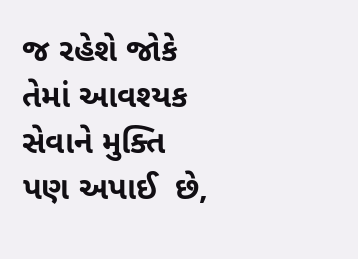જ રહેશે જોકે તેમાં આવશ્યક સેવાને મુક્તિ પણ અપાઈ  છે,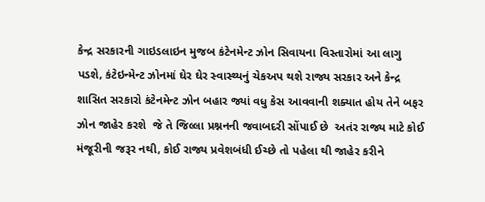કેન્દ્ર સરકારની ગાઇડલાઇન મુજબ કંટેનમેન્ટ ઝોન સિવાયના વિસ્તારોમાં આ લાગુ પડશે, કંટેઇન્મેન્ટ ઝોનમાં ઘેર ઘેર સ્વાસ્થ્યનું ચેકઅપ થશે રાજ્ય સરકાર અને કેન્દ્ર શાસિત સરકારો કંટેનમેન્ટ ઝોન બહાર જ્યાં વધુ કેસ આવવાની શક્યાત હોય તેને બફર ઝોન જાહેર કરશે  જે તે જિલ્લા પ્રશ્નનની જવાબદરી સોંપાઈ છે  અતંર રાજ્ય માટે કોઈ મંજૂરીની જરૂર નથી, કોઈ રાજ્ય પ્રવેશબંધી ઈચ્છે તો પહેલા થી જાહેર કરીને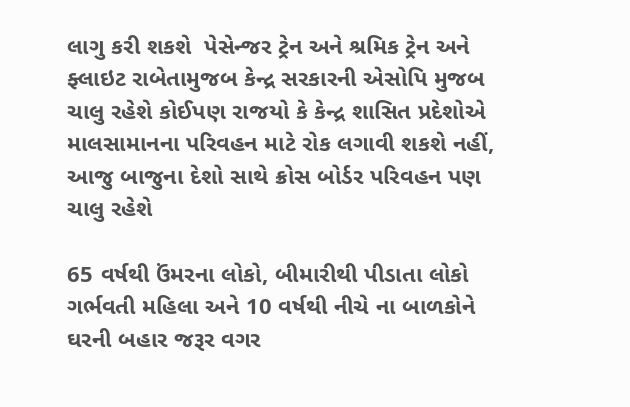લાગુ કરી શકશે  પેસેન્જર ટ્રેન અને શ્રમિક ટ્રેન અને ફ્લાઇટ રાબેતામુજબ કેન્દ્ર સરકારની એસોપિ મુજબ ચાલુ રહેશે કોઈપણ રાજયો કે કેન્દ્ર શાસિત પ્રદેશોએ માલસામાનના પરિવહન માટે રોક લગાવી શકશે નહીં, આજુ બાજુના દેશો સાથે ક્રોસ બોર્ડર પરિવહન પણ ચાલુ રહેશે

65 વર્ષથી ઉંમરના લોકો, બીમારીથી પીડાતા લોકો ગર્ભવતી મહિલા અને 10 વર્ષથી નીચે ના બાળકોને ઘરની બહાર જરૂર વગર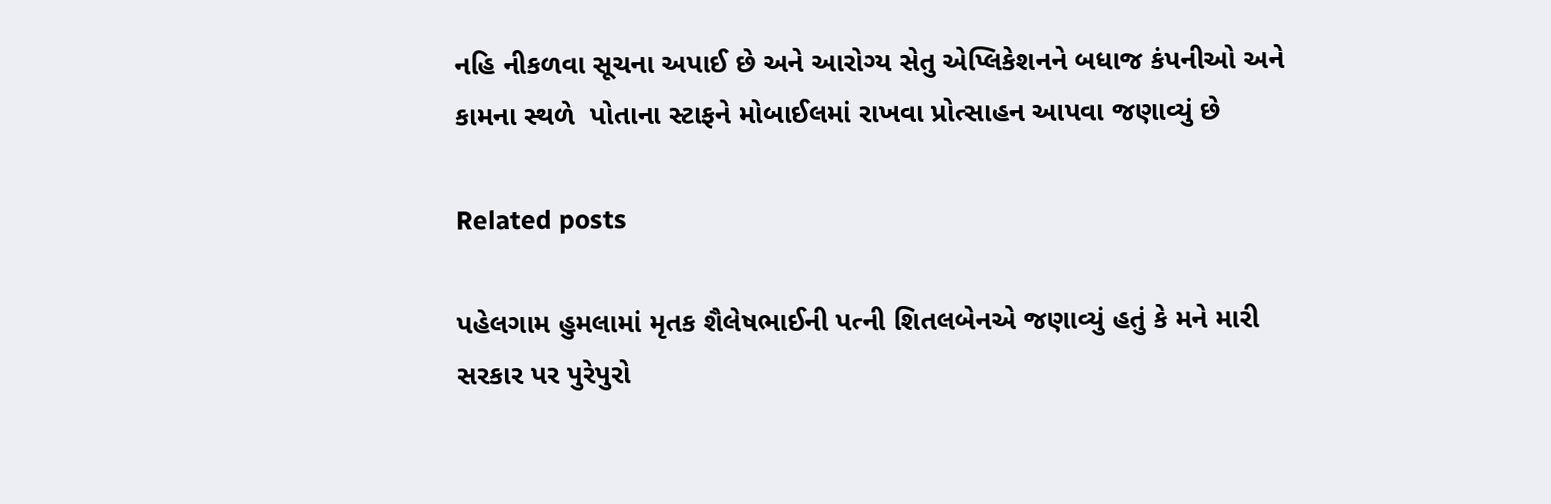નહિ નીકળવા સૂચના અપાઈ છે અને આરોગ્ય સેતુ એપ્લિકેશનને બધાજ કંપનીઓ અને કામના સ્થળે  પોતાના સ્ટાફને મોબાઈલમાં રાખવા પ્રોત્સાહન આપવા જણાવ્યું છે

Related posts

પહેલગામ હુમલામાં મૃતક શૈલેષભાઈની પત્ની શિતલબેનએ જણાવ્યું હતું કે મને મારી સરકાર પર પુરેપુરો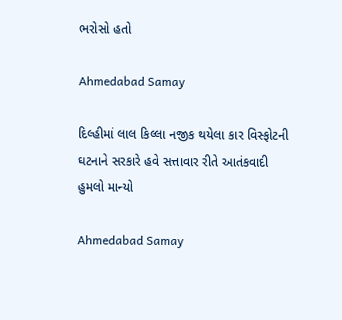ભરોસો હતો

Ahmedabad Samay

દિલ્હીમાં લાલ કિલ્લા નજીક થયેલા કાર વિસ્ફોટની ઘટનાને સરકારે હવે સત્તાવાર રીતે આતંકવાદી હુમલો માન્યો

Ahmedabad Samay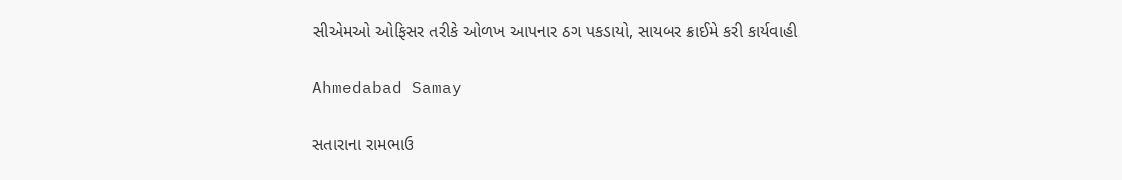સીએમઓ ઓફિસર તરીકે ઓળખ આપનાર ઠગ પકડાયો, સાયબર ક્રાઈમે કરી કાર્યવાહી

Ahmedabad Samay

સતારાના રામભાઉ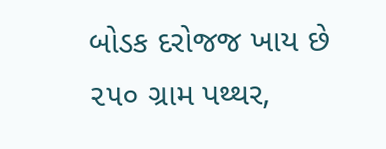બોડક દરોજજ ખાય છે ૨૫૦ ગ્રામ પથ્થર,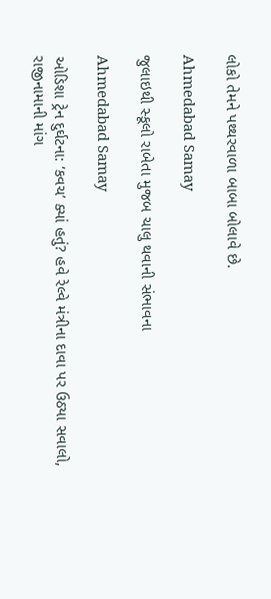લોકો તેમને પથ્થરવાળા બાબા બોલાવે છે.

Ahmedabad Samay

જુલાઇથી સ્કૂલો રાબેતા મુજબ ચાલુ થવાની સંભાવના

Ahmedabad Samay

ઓડિશા ટ્રેન દુર્ઘટના: ‘કવચ’ ક્યાં હતું? હવે રેલ્વે મંત્રીના દાવા પર ઉઠ્યા સવાલો, રાજીનામાની માંગ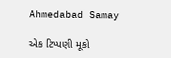Ahmedabad Samay

એક ટિપ્પણી મૂકો